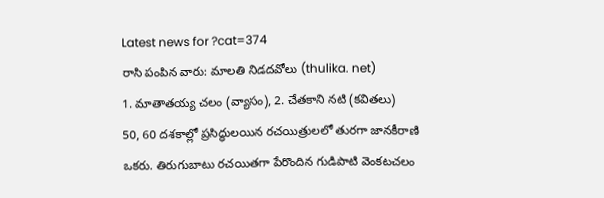Latest news for ?cat=374
రాసి పంపిన వారు: మాలతి నిడదవోలు (thulika. net)
1. మాతాతయ్య చలం (వ్యాసం), 2. చేతకాని నటి (కవితలు)
50, 60 దశకాల్లో ప్రసిద్ధులయిన రచయిత్రులలో తురగా జానకీరాణి ఒకరు. తిరుగుబాటు రచయితగా పేరొందిన గుడిపాటి వెంకటచలం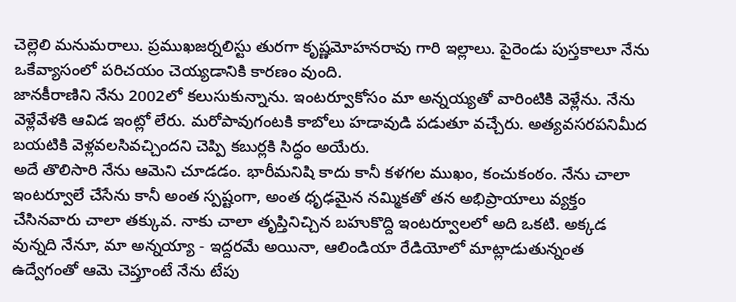చెల్లెలి మనుమరాలు. ప్రముఖజర్నలిస్టు తురగా కృష్ణమోహనరావు గారి ఇల్లాలు. పైరెండు పుస్తకాలూ నేను ఒకేవ్యాసంలో పరిచయం చెయ్యడానికి కారణం వుంది.
జానకీరాణిని నేను 2002లో కలుసుకున్నాను. ఇంటర్వూకోసం మా అన్నయ్యతో వారింటికి వెళ్లేను. నేను వెళ్లేవేళకి ఆవిడ ఇంట్లో లేరు. మరోపావుగంటకి కాబోలు హడావుడి పడుతూ వచ్చేరు. అత్యవసరపనిమీద బయటికి వెళ్లవలసివచ్చిందని చెప్పి కబుర్లకి సిద్ధం అయేరు.
అదే తొలిసారి నేను ఆమెని చూడడం. భారీమనిషి కాదు కానీ కళగల ముఖం, కంచుకంఠం. నేను చాలా ఇంటర్వూలే చేసేను కానీ అంత స్పష్టంగా, అంత ధృఢమైన నమ్మికతో తన అభిప్రాయాలు వ్యక్తం చేసినవారు చాలా తక్కువ. నాకు చాలా తృప్తినిచ్చిన బహుకొద్ది ఇంటర్వూలలో అది ఒకటి. అక్కడ వున్నది నేనూ, మా అన్నయ్యా - ఇద్దరమే అయినా, ఆలిండియా రేడియోలో మాట్లాడుతున్నంత ఉద్వేగంతో ఆమె చెప్తూంటే నేను టేపు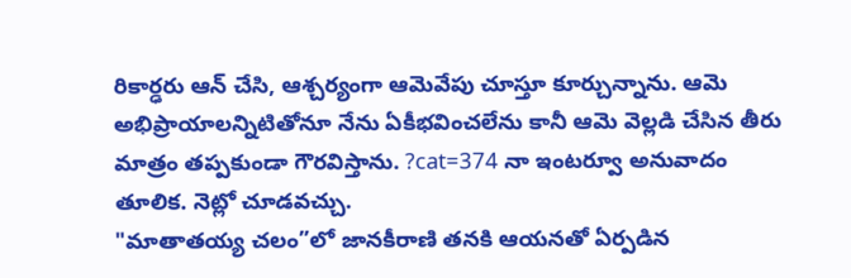రికార్ఢరు ఆన్ చేసి, ఆశ్చర్యంగా ఆమెవేపు చూస్తూ కూర్చున్నాను. ఆమె అభిప్రాయాలన్నిటితోనూ నేను ఏకీభవించలేను కానీ ఆమె వెల్లడి చేసిన తీరు మాత్రం తప్పకుండా గౌరవిస్తాను. ?cat=374 నా ఇంటర్వూ అనువాదం తూలిక. నెట్లో చూడవచ్చు.
"మాతాతయ్య చలం”లో జానకీరాణి తనకి ఆయనతో ఏర్పడిన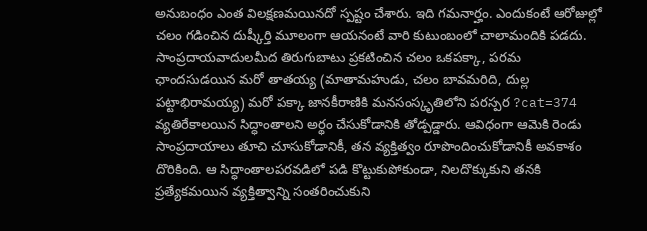అనుబంధం ఎంత విలక్షణమయినదో స్పష్టం చేశారు. ఇది గమనార్హం. ఎందుకంటే ఆరోజుల్లో చలం గడించిన దుష్కీర్తి మూలంగా ఆయనంటే వారి కుటుంబంలో చాలామందికి పడదు. సాంప్రదాయవాదులమీద తిరుగుబాటు ప్రకటించిన చలం ఒకపక్కా, పరమ ఛాందసుడయిన మరో తాతయ్య (మాతామహుడు, చలం బావమరిది, దుల్ల పట్టాభిరామయ్య) మరో పక్కా జానకీరాణికి మనసంస్కృతిలోని పరస్పర ?cat=374 వ్యతిరేకాలయిన సిద్ధాంతాలని అర్థం చేసుకోడానికి తోడ్పడ్డారు. ఆవిధంగా ఆమెకి రెండు సాంప్రదాయాలు తూచి చూసుకోడానికీ, తన వ్యక్తిత్వం రూపొందించుకోడానికీ అవకాశం దొరికింది. ఆ సిద్ధాంతాలపరవడిలో పడి కొట్టుకుపోకుండా, నిలదొక్కుకుని తనకి ప్రత్యేకమయిన వ్యక్తిత్వాన్ని సంతరించుకుని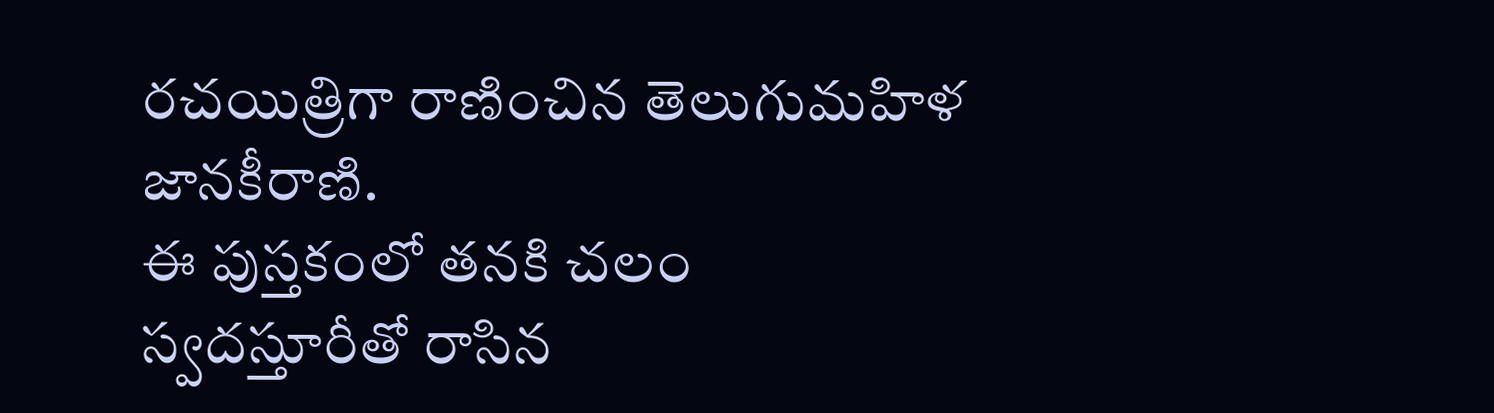రచయిత్రిగా రాణించిన తెలుగుమహిళ జానకీరాణి.
ఈ పుస్తకంలో తనకి చలం స్వదస్తూరీతో రాసిన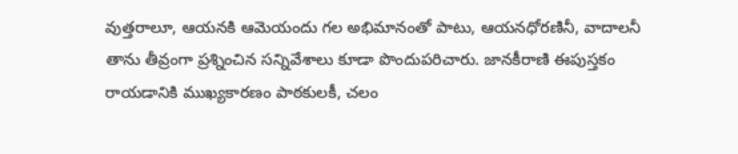వుత్తరాలూ, ఆయనకి ఆమెయందు గల అభిమానంతో పాటు, ఆయనధోరణినీ, వాదాలనీ తాను తీవ్రంగా ప్రశ్నించిన సన్నివేశాలు కూడా పొందుపరిచారు. జానకీరాణి ఈపుస్తకం రాయడానికి ముఖ్యకారణం పాఠకులకీ, చలం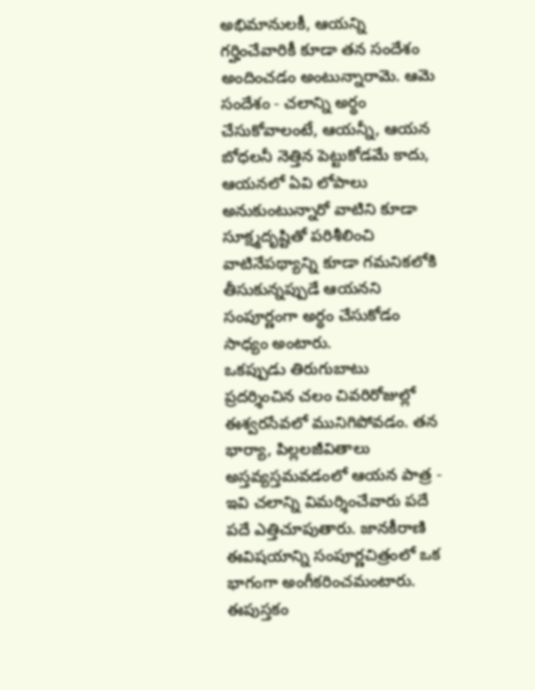అభిమానులకీ, ఆయన్ని గర్హించేవారికీ కూడా తన సందేశం అందించడం అంటున్నారామె. ఆమె సందేశం - చలాన్ని అర్థం చేసుకోవాలంటే, ఆయన్నీ, ఆయన బోధలనీ నెత్తిన పెట్టుకోడమే కాదు, ఆయనలో ఏవి లోపాలు అనుకుంటున్నారో వాటిని కూడా సూక్ష్మదృష్టితో పరిశీలించి వాటినేపథ్యాన్ని కూడా గమనికలోకి తీసుకున్నప్పుడే ఆయనని సంపూర్ణంగా అర్థం చేసుకోడం సాధ్యం అంటారు.
ఒకప్పుడు తిరుగుబాటు ప్రదర్శించిన చలం చివరిరోజుల్లో ఈశ్వరసేవలో మునిగిపోవడం. తన భార్యా, పిల్లలజీవితాలు అస్తవ్యస్తమవడంలో ఆయన పాత్ర - ఇవి చలాన్ని విమర్శించేవారు పదే పదే ఎత్తిచూపుతారు. జానకీరాణి ఈవిషయాన్ని సంపూర్ణచిత్రంలో ఒక భాగంగా అంగీకరించమంటారు.
ఈపుస్తకం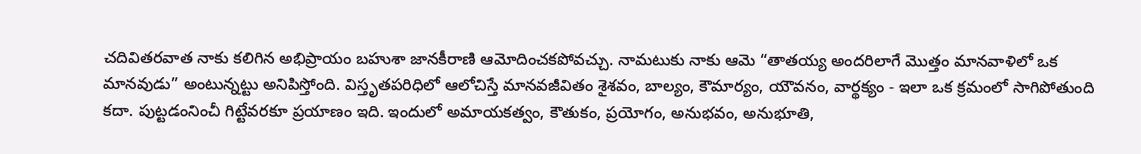చదివితరవాత నాకు కలిగిన అభిప్రాయం బహుశా జానకీరాణి ఆమోదించకపోవచ్చు. నామటుకు నాకు ఆమె “తాతయ్య అందరిలాగే మొత్తం మానవాళిలో ఒక మానవుడు” అంటున్నట్టు అనిపిస్తోంది. విస్తృతపరిధిలో ఆలోచిస్తే మానవజీవితం శైశవం, బాల్యం, కౌమార్యం, యౌవనం, వార్థక్యం - ఇలా ఒక క్రమంలో సాగిపోతుంది కదా. పుట్టడంనించీ గిట్టేవరకూ ప్రయాణం ఇది. ఇందులో అమాయకత్వం, కౌతుకం, ప్రయోగం, అనుభవం, అనుభూతి,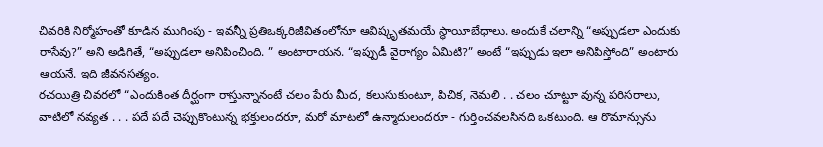చివరికి నిర్మోహంతో కూడిన ముగింపు - ఇవన్నీ ప్రతిఒక్కరిజీవితంలోనూ ఆవిష్కృతమయే స్థాయీబేధాలు. అందుకే చలాన్ని “అప్పుడలా ఎందుకు రాసేవు?” అని అడిగితే, “అప్పుడలా అనిపించింది. ” అంటారాయన. “ఇప్పుడీ వైరాగ్యం ఏమిటి?” అంటే “ఇప్పుడు ఇలా అనిపిస్తోంది” అంటారు ఆయనే. ఇది జీవనసత్యం.
రచయిత్రి చివరలో “ఎందుకింత దీర్ఘంగా రాస్తున్నానంటే చలం పేరు మీద, కలుసుకుంటూ, పిచిక, నెమలి . . చలం చూట్టూ వున్న పరిసరాలు, వాటిలో నవ్యత . . . పదే పదే చెప్పుకొంటున్న భక్తులందరూ, మరో మాటలో ఉన్మాదులందరూ - గుర్తించవలసినది ఒకటుంది. ఆ రొమాన్సును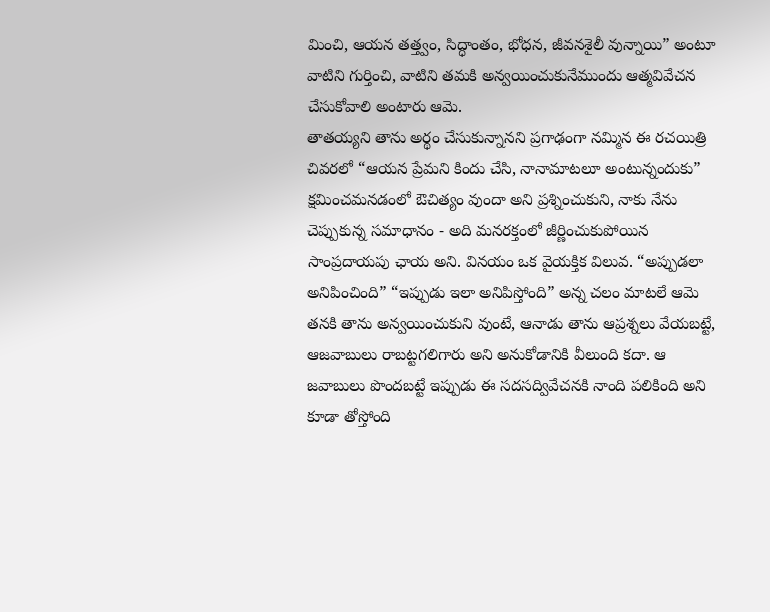మించి, ఆయన తత్త్వం, సిద్ధాంతం, భోధన, జీవనశైలీ వున్నాయి” అంటూ వాటిని గుర్తించి, వాటిని తమకి అన్వయించుకునేముందు ఆత్మవివేచన చేసుకోవాలి అంటారు ఆమె.
తాతయ్యని తాను అర్థం చేసుకున్నానని ప్రగాఢంగా నమ్మిన ఈ రచయిత్రి చివరలో “ఆయన ప్రేమని కిందు చేసి, నానామాటలూ అంటున్నందుకు” క్షమించమనడంలో ఔచిత్యం వుందా అని ప్రశ్నించుకుని, నాకు నేను చెప్పుకున్న సమాధానం - అది మనరక్తంలో జీర్ణించుకుపోయిన సాంప్రదాయపు ఛాయ అని. వినయం ఒక వైయక్తిక విలువ. “అప్పుడలా అనిపించింది” “ఇప్పుడు ఇలా అనిపిస్తోంది” అన్న చలం మాటలే ఆమె తనకి తాను అన్వయించుకుని వుంటే, ఆనాడు తాను ఆప్రశ్నలు వేయబట్టే, ఆజవాబులు రాబట్టగలిగారు అని అనుకోడానికి వీలుంది కదా. ఆ జవాబులు పొందబట్టే ఇప్పుడు ఈ సదసద్వివేచనకి నాంది పలికింది అని కూడా తోస్తోంది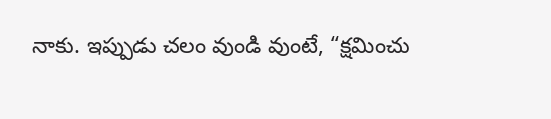నాకు. ఇప్పుడు చలం వుండి వుంటే, “క్షమించు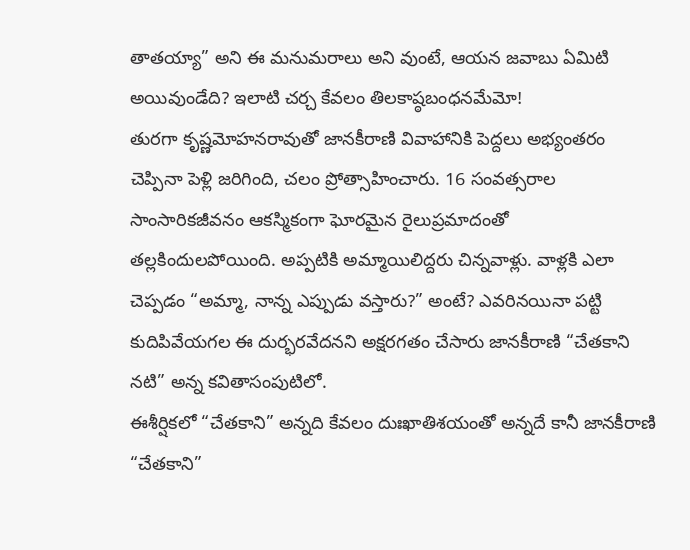తాతయ్యా” అని ఈ మనుమరాలు అని వుంటే, ఆయన జవాబు ఏమిటి అయివుండేది? ఇలాటి చర్చ కేవలం తిలకాష్ఠబంధనమేమో!
తురగా కృష్ణమోహనరావుతో జానకీరాణి వివాహానికి పెద్దలు అభ్యంతరం చెప్పినా పెళ్లి జరిగింది, చలం ప్రోత్సాహించారు. 16 సంవత్సరాల సాంసారికజీవనం ఆకస్మికంగా ఘోరమైన రైలుప్రమాదంతో తల్లకిందులపోయింది. అప్పటికి అమ్మాయిలిద్దరు చిన్నవాళ్లు. వాళ్లకి ఎలా చెప్పడం “అమ్మా, నాన్న ఎప్పుడు వస్తారు?” అంటే? ఎవరినయినా పట్టి కుదిపివేయగల ఈ దుర్భరవేదనని అక్షరగతం చేసారు జానకీరాణి “చేతకాని నటి” అన్న కవితాసంపుటిలో.
ఈశీర్షికలో “చేతకాని” అన్నది కేవలం దుఃఖాతిశయంతో అన్నదే కానీ జానకీరాణి “చేతకాని”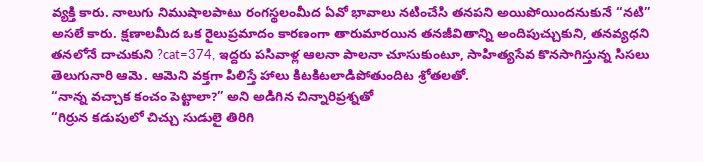వ్యక్తి కారు. నాలుగు నిముషాలపాటు రంగస్థలంమీద ఏవో భావాలు నటించేసి తనపని అయిపోయిందనుకునే “నటి” అసలే కారు. క్షణాలమీద ఒక రైలుప్రమాదం కారణంగా తారుమారయిన తనజీవితాన్ని అందిపుచ్చుకుని, తనవ్యధని తనలోనే దాచుకుని ?cat=374, ఇద్దరు పసివాళ్ల ఆలనా పాలనా చూసుకుంటూ, సాహిత్యసేవ కొనసాగిస్తున్న సిసలు తెలుగునారి ఆమె. ఆమెని వక్తగా పిలిస్తే హాలు కిటకిటలాడిపోతుందిట శ్రోతలతో.
“నాన్న వచ్చాక కంచం పెట్టాలా?” అని అడిగిన చిన్నారిప్రశ్నతో
“గిర్రున కడుపులో చిచ్చు సుడులై తిరిగి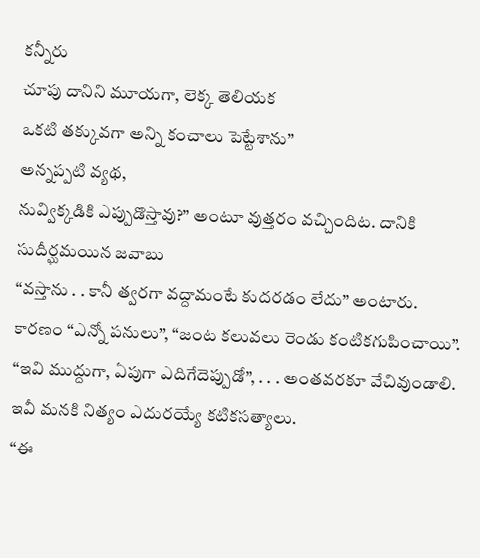కన్నీరు
చూపు దానిని మూయగా, లెక్క తెలియక
ఒకటి తక్కువగా అన్ని కంచాలు పెట్టేశాను”
అన్నప్పటి వ్యథ,
నువ్విక్కడికి ఎప్పుడొస్తావు?” అంటూ వుత్తరం వచ్చిందిట. దానికి సుదీర్ఘమయిన జవాబు
“వస్తాను . . కానీ త్వరగా వద్దామంటే కుదరడం లేదు” అంటారు. కారణం “ఎన్నో పనులు”, “జంట కలువలు రెండు కంటికగుపించాయి”. “ఇవి ముద్దుగా, ఏపుగా ఎదిగేదెప్పుడో”, . . . అంతవరకూ వేచివుండాలి. ఇవీ మనకి నిత్యం ఎదురయ్యే కటికసత్యాలు.
“ఈ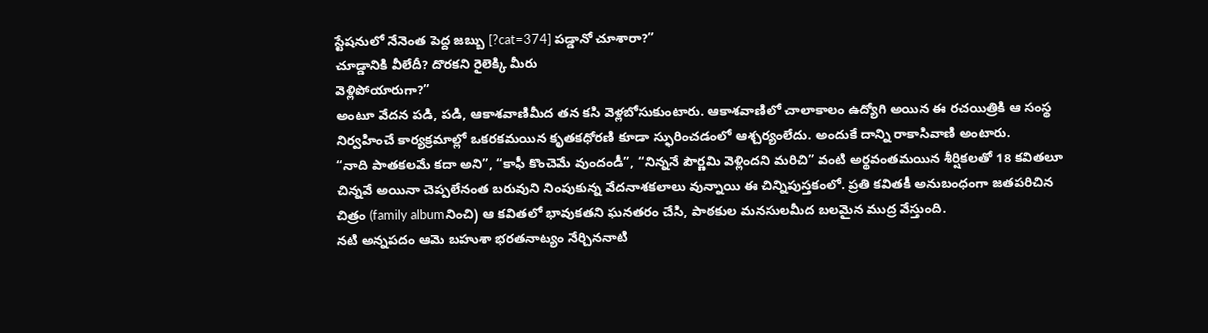స్టేషనులో నేనెంత పెద్ద జబ్బు [?cat=374] పడ్డానో చూశారా?”
చూడ్డానికి వీలేదీ? దొరకని రైలెక్కి మీరు
వెళ్లిపోయారుగా?”
అంటూ వేదన పడి, పడి, ఆకాశవాణిమీద తన కసి వెళ్లబోసుకుంటారు. ఆకాశవాణిలో చాలాకాలం ఉద్యోగి అయిన ఈ రచయిత్రికి ఆ సంస్థ నిర్వహించే కార్యక్రమాల్లో ఒకరకమయిన కృతకధోరణి కూడా స్ఫురించడంలో ఆశ్చర్యంలేదు. అందుకే దాన్ని రాకాసివాణి అంటారు.
“నాది పాతకలమే కదా అని”, “కాఫీ కొంచెమే వుందండీ”, “నిన్ననే పౌర్ణమి వెళ్లిందని మరిచి” వంటి అర్థవంతమయిన శీర్షికలతో 18 కవితలూ చిన్నవే అయినా చెప్పలేనంత బరువుని నింపుకున్న వేదనాశకలాలు వున్నాయి ఈ చిన్నిపుస్తకంలో. ప్రతి కవితకీ అనుబంధంగా జతపరిచిన చిత్రం (family albumనించి) ఆ కవితలో భావుకతని ఘనతరం చేసి, పాఠకుల మనసులమీద బలమైన ముద్ర వేస్తుంది.
నటి అన్నపదం ఆమె బహుశా భరతనాట్యం నేర్చిననాటి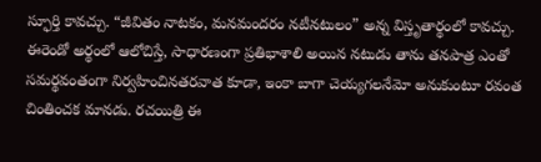స్ఫూర్తి కావచ్చు. “జీవితం నాటకం, మనమందరం నటీనటులం” అన్న విస్తృతార్థంలో కావచ్చు. ఈరెండో అర్థంలో ఆలోచిస్తే, సాధారణంగా ప్రతిభాశాలి అయిన నటుడు తాను తనపాత్ర ఎంతో సమర్థవంతంగా నిర్వహించినతరవాత కూడా, ఇంకా బాగా చెయ్యగలనేమో అనుకుంటూ రవంత చింతించక మానడు. రచయిత్రి ఈ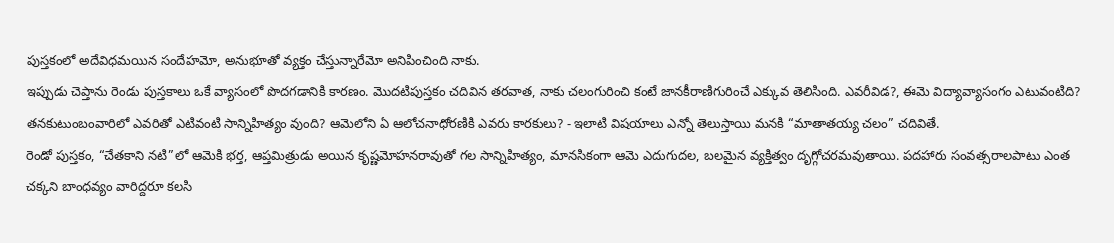పుస్తకంలో అదేవిధమయిన సందేహమో, అనుభూతో వ్యక్తం చేస్తున్నారేమో అనిపించింది నాకు.
ఇప్పుడు చెప్తాను రెండు పుస్తకాలు ఒకే వ్యాసంలో పొదగడానికి కారణం. మొదటిపుస్తకం చదివిన తరవాత, నాకు చలంగురించి కంటే జానకీరాణిగురించే ఎక్కువ తెలిసింది. ఎవరీవిడ?, ఈమె విద్యావ్యాసంగం ఎటువంటిది? తనకుటుంబంవారిలో ఎవరితో ఎటివంటి సాన్నిహిత్యం వుంది? ఆమెలోని ఏ ఆలోచనాధోరణికి ఎవరు కారకులు? - ఇలాటి విషయాలు ఎన్నో తెలుస్తాయి మనకి “మాతాతయ్య చలం” చదివితే.
రెండో పుస్తకం, “చేతకాని నటి”లో ఆమెకి భర్త, ఆప్తమిత్రుడు అయిన కృష్ణమోహనరావుతో గల సాన్నిహిత్యం, మానసికంగా ఆమె ఎదుగుదల, బలమైన వ్యక్తిత్వం దృగ్గోచరమవుతాయి. పదహారు సంవత్సరాలపాటు ఎంత చక్కని బాంధవ్యం వారిద్దరూ కలసి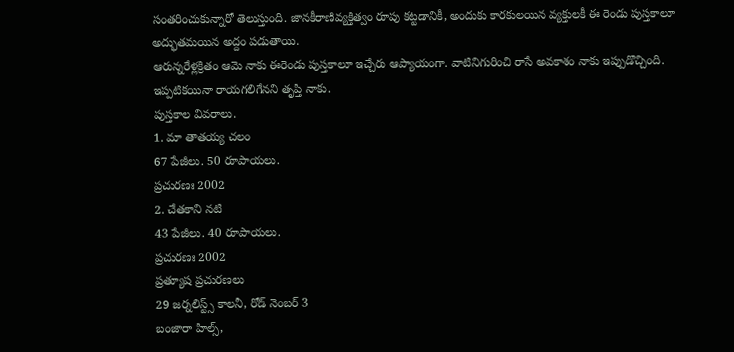సంతరించుకున్నారో తెలుస్తుంది. జానకీరాణివ్యక్తిత్వం రూపు కట్టడానికీ, అందుకు కారకులయిన వ్యక్తులకీ ఈ రెండు పుస్తకాలూ అద్భుతమయిన అద్దం పడుతాయి.
ఆరున్నరేళ్లక్రితం ఆమె నాకు ఈరెండు పుస్తకాలూ ఇచ్చేరు ఆప్యాయంగా. వాటినిగురించి రాసే అవకాశం నాకు ఇప్పుడొచ్చింది. ఇప్పటికయినా రాయగలిగేనని తృప్తి నాకు.
పుస్తకాల వివరాలు.
1. మా తాతయ్య చలం
67 పేజీలు. 50 రూపాయలు.
ప్రచురణః 2002
2. చేతకాని నటి
43 పేజీలు. 40 రూపాయలు.
ప్రచురణః 2002
ప్రత్యూష ప్రచురణలు
29 జర్నలిస్ట్స్ కాలనీ, రోడ్ నెంబర్ 3
బంజారా హిల్స్,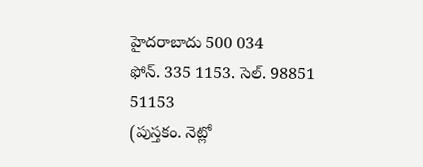హైదరాబాదు 500 034
ఫోన్. 335 1153. సెల్. 98851 51153
(పుస్తకం. నెట్లో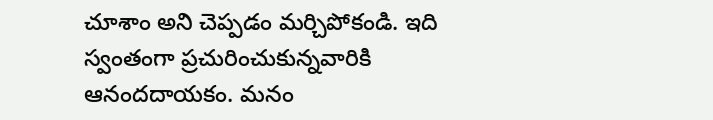చూశాం అని చెప్పడం మర్చిపోకండి. ఇది స్వంతంగా ప్రచురించుకున్నవారికి ఆనందదాయకం. మనం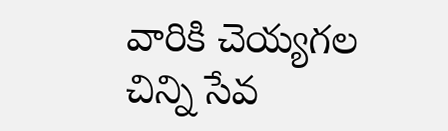వారికి చెయ్యగల చిన్ని సేవ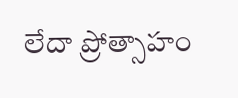లేదా ప్రోత్సాహం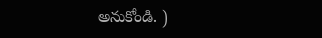అనుకోండి. )